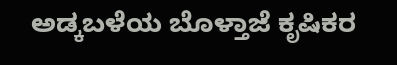ಅಡ್ಕಬಳೆಯ ಬೊಳ್ತಾಜೆ ಕೃಷಿಕರ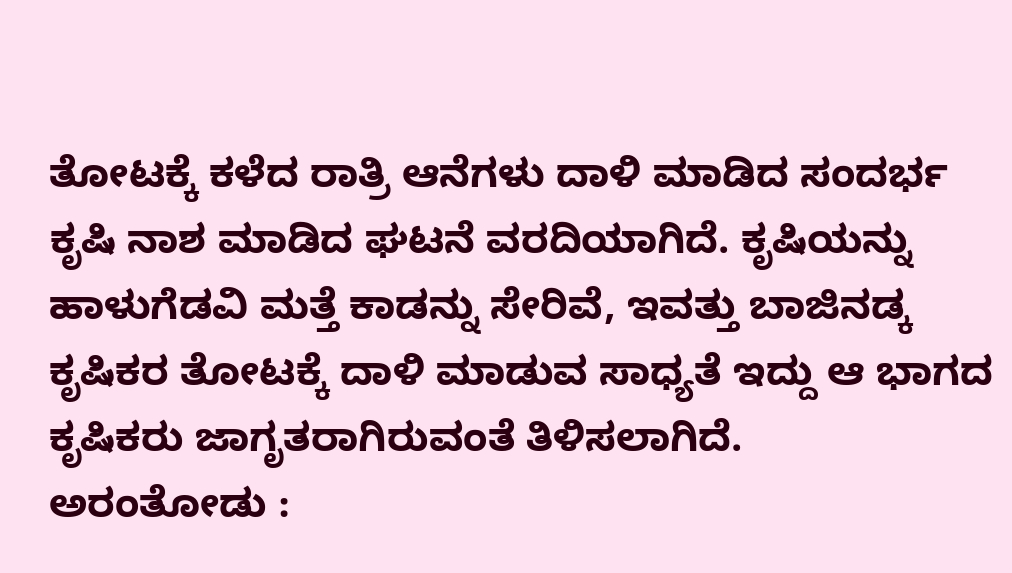ತೋಟಕ್ಕೆ ಕಳೆದ ರಾತ್ರಿ ಆನೆಗಳು ದಾಳಿ ಮಾಡಿದ ಸಂದರ್ಭ ಕೃಷಿ ನಾಶ ಮಾಡಿದ ಘಟನೆ ವರದಿಯಾಗಿದೆ. ಕೃಷಿಯನ್ನು ಹಾಳುಗೆಡವಿ ಮತ್ತೆ ಕಾಡನ್ನು ಸೇರಿವೆ, ಇವತ್ತು ಬಾಜಿನಡ್ಕ ಕೃಷಿಕರ ತೋಟಕ್ಕೆ ದಾಳಿ ಮಾಡುವ ಸಾಧ್ಯತೆ ಇದ್ದು ಆ ಭಾಗದ ಕೃಷಿಕರು ಜಾಗೃತರಾಗಿರುವಂತೆ ತಿಳಿಸಲಾಗಿದೆ.
ಅರಂತೋಡು :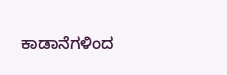ಕಾಡಾನೆಗಳಿಂದ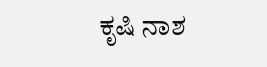ಕೃಷಿ ನಾಶ